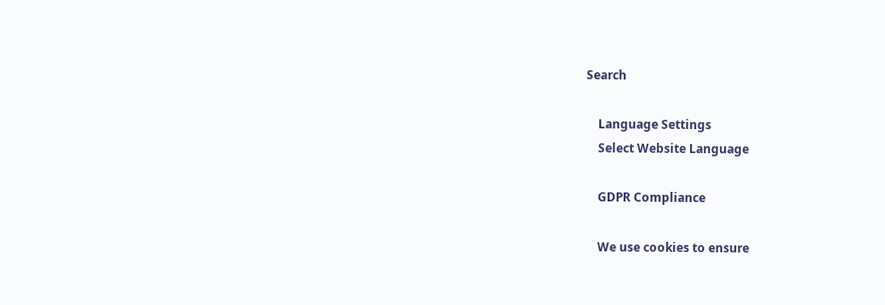Search

    Language Settings
    Select Website Language

    GDPR Compliance

    We use cookies to ensure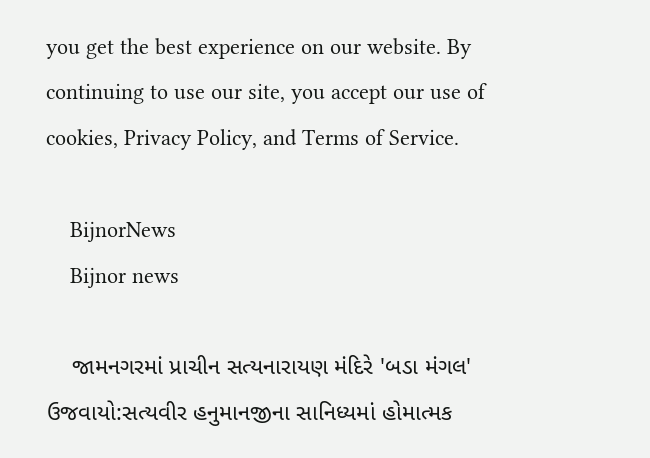you get the best experience on our website. By continuing to use our site, you accept our use of cookies, Privacy Policy, and Terms of Service.

    BijnorNews
    Bijnor news

    જામનગરમાં પ્રાચીન સત્યનારાયણ મંદિરે 'બડા મંગલ' ઉજવાયો:સત્યવીર હનુમાનજીના સાનિધ્યમાં હોમાત્મક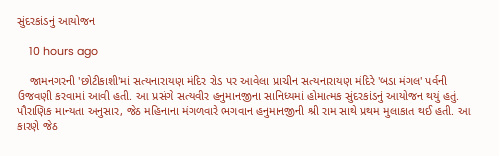સુંદરકાંડનું આયોજન

    10 hours ago

    જામનગરની 'છોટીકાશી'માં સત્યનારાયણ મંદિર રોડ પર આવેલા પ્રાચીન સત્યનારાયણ મંદિરે 'બડા મંગલ' પર્વની ઉજવણી કરવામાં આવી હતી. આ પ્રસંગે સત્યવીર હનુમાનજીના સાનિધ્યમાં હોમાત્મક સુંદરકાંડનું આયોજન થયું હતું. પૌરાણિક માન્યતા અનુસાર, જેઠ મહિનાના મંગળવારે ભગવાન હનુમાનજીની શ્રી રામ સાથે પ્રથમ મુલાકાત થઈ હતી. આ કારણે જેઠ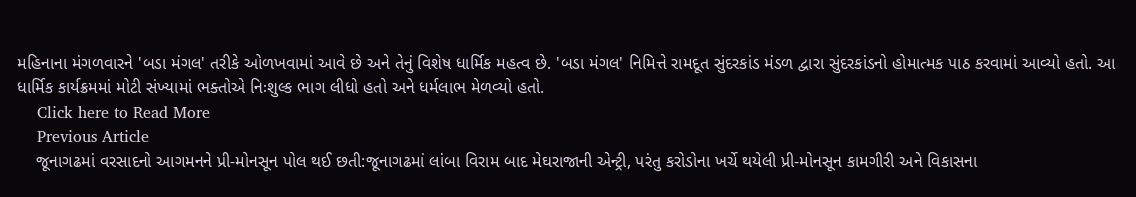મહિનાના મંગળવારને 'બડા મંગલ' તરીકે ઓળખવામાં આવે છે અને તેનું વિશેષ ધાર્મિક મહત્વ છે. 'બડા મંગલ' નિમિત્તે રામદૂત સુંદરકાંડ મંડળ દ્વારા સુંદરકાંડનો હોમાત્મક પાઠ કરવામાં આવ્યો હતો. આ ધાર્મિક કાર્યક્રમમાં મોટી સંખ્યામાં ભક્તોએ નિઃશુલ્ક ભાગ લીધો હતો અને ધર્મલાભ મેળવ્યો હતો.
    Click here to Read More
    Previous Article
    જૂનાગઢમાં વરસાદનો આગમનને પ્રી-મોનસૂન પોલ થઈ છતી:જૂનાગઢમાં લાંબા વિરામ બાદ મેઘરાજાની એન્ટ્રી, પરંતુ કરોડોના ખર્ચે થયેલી પ્રી-મોનસૂન કામગીરી અને વિકાસના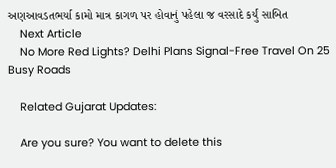અણઆવડતભર્યા કામો માત્ર કાગળ પર હોવાનું પહેલા જ વરસાદે કર્યું સાબિત
    Next Article
    No More Red Lights? Delhi Plans Signal-Free Travel On 25 Busy Roads

    Related Gujarat Updates:

    Are you sure? You want to delete this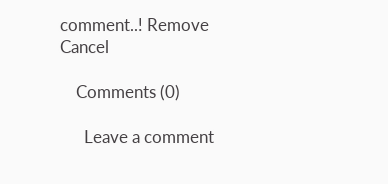comment..! Remove Cancel

    Comments (0)

      Leave a comment